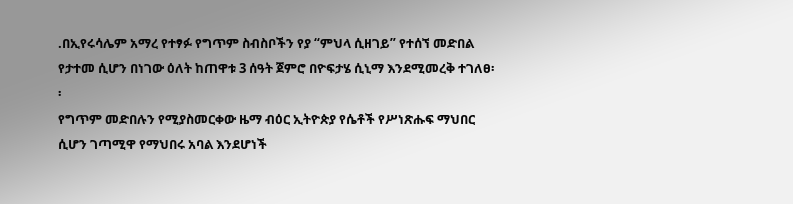.በኢየሩሳሌም አማረ የተፃፉ የግጥም ስብስቦችን የያ “ምህላ ሲዘገይ” የተሰኘ መድበል የታተመ ሲሆን በነገው ዕለት ከጠዋቱ 3 ሰዓት ጀምሮ በዮፍታሄ ሲኒማ እንደሚመረቅ ተገለፀ፡፡
የግጥም መድበሉን የሚያስመርቀው ዜማ ብዕር ኢትዮጵያ የሴቶች የሥነጽሑፍ ማህበር ሲሆን ገጣሚዋ የማህበሩ አባል እንደሆነች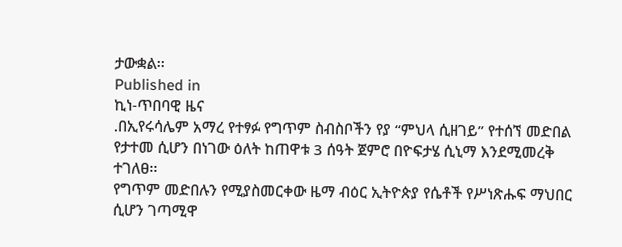ታውቋል፡፡
Published in
ኪነ-ጥበባዊ ዜና
.በኢየሩሳሌም አማረ የተፃፉ የግጥም ስብስቦችን የያ “ምህላ ሲዘገይ” የተሰኘ መድበል የታተመ ሲሆን በነገው ዕለት ከጠዋቱ 3 ሰዓት ጀምሮ በዮፍታሄ ሲኒማ እንደሚመረቅ ተገለፀ፡፡
የግጥም መድበሉን የሚያስመርቀው ዜማ ብዕር ኢትዮጵያ የሴቶች የሥነጽሑፍ ማህበር ሲሆን ገጣሚዋ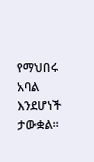የማህበሩ አባል እንደሆነች ታውቋል፡፡